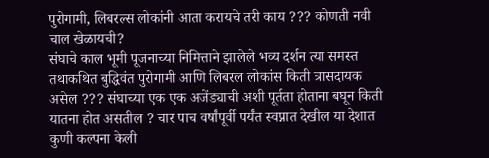पुरोगामी, लिबरल्स लोकांनी आता करायचे तरी काय ??? कोणती नवी चाल खेळायची?
संघाचे काल भूमी पूजनाच्या निमित्ताने झालेले भव्य दर्शन त्या समस्त तथाकथित बुद्धिवंत पुरोगामी आणि लिबरल लोकांस किती त्रासदायक असेल ??? संघाच्या एक एक अजेंड्याची अशी पूर्तता होताना बघून किती यातना होत असतील ? चार पाच वर्षांपूर्वी पर्यंत स्वप्नात देखील या देशात कुणी कल्पना केली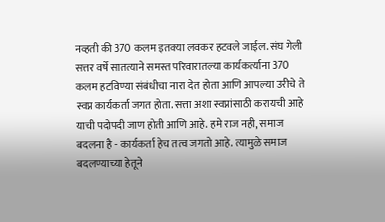नव्हती की 370 कलम इतक्या लवकर हटवले जाईल. संघ गेली सत्तर वर्षे सातत्याने समस्त परिवारातल्या कार्यकर्त्याना 370 कलम हटविण्या संबंधीचा नारा देत होता आणि आपल्या उरीचे ते स्वप्न कार्यकर्ता जगत होता. सत्ता अशा स्वप्नांसाठी करायची आहे याची पदोपदी जाण होती आणि आहे. हमे राज नही, समाज बदलना है - कार्यकर्ता हेच तत्व जगतो आहे. त्यामुळे समाज बदलण्याच्या हेतूने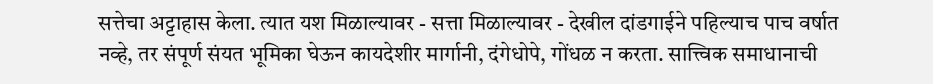सत्तेचा अट्टाहास केला. त्यात यश मिळाल्यावर - सत्ता मिळाल्यावर - देखील दांडगाईने पहिल्याच पाच वर्षात नव्हे, तर संपूर्ण संयत भूमिका घेऊन कायदेशीर मार्गानी, दंगेधोपे, गोंधळ न करता. सात्त्विक समाधानाची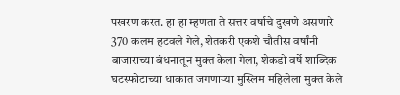पखरण करत. हा हा म्हणता ते सत्तर वर्षाचे दुखणे असणारे 370 कलम हटवले गेले, शेतकरी एकशे चौतीस वर्षांनी बाजाराच्या बंधनातून मुक्त केला गेला, शेकडो वर्षे शाब्दिक घटस्फोटाच्या धाकात जगणाऱ्या मुस्लिम महिलेला मुक्त केले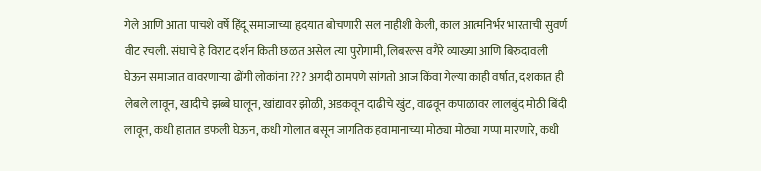गेले आणि आता पाचशे वर्षे हिंदू समाजाच्या हृदयात बोचणारी सल नाहीशी केली, काल आत्मनिर्भर भारताची सुवर्ण वीट रचली. संघाचे हे विराट दर्शन किती छळत असेल त्या पुरोगामी, लिबरल्स वगैरे व्याख्या आणि बिरुदावली घेऊन समाजात वावरणाऱ्या ढोंगी लोकांना ??? अगदी ठामपणे सांगतो आज किंवा गेल्या काही वर्षात, दशकात ही लेबले लावून, खादीचे झब्बे घालून, खांद्यावर झोळी, अडकवून दाढीचे खुंट, वाढवून कपाळावर लालबुंद मोठी बिंदी लावून, कधी हातात डफली घेऊन, कधी गोलात बसून जागतिक हवामानाच्या मोठ्या मोठ्या गप्पा मारणारे, कधी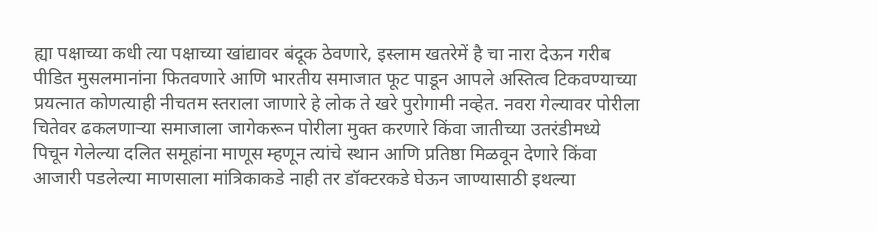ह्या पक्षाच्या कधी त्या पक्षाच्या खांद्यावर बंदूक ठेवणारे, इस्लाम खतरेमें है चा नारा देऊन गरीब पीडित मुसलमानांना फितवणारे आणि भारतीय समाजात फूट पाडून आपले अस्तित्व टिकवण्याच्या प्रयत्नात कोणत्याही नीचतम स्तराला जाणारे हे लोक ते खरे पुरोगामी नव्हेत. नवरा गेल्यावर पोरीला चितेवर ढकलणाऱ्या समाजाला जागेकरून पोरीला मुक्त करणारे किंवा जातीच्या उतरंडीमध्ये पिचून गेलेल्या दलित समूहांना माणूस म्हणून त्यांचे स्थान आणि प्रतिष्ठा मिळवून देणारे किंवा आजारी पडलेल्या माणसाला मांत्रिकाकडे नाही तर डॉक्टरकडे घेऊन जाण्यासाठी इथल्या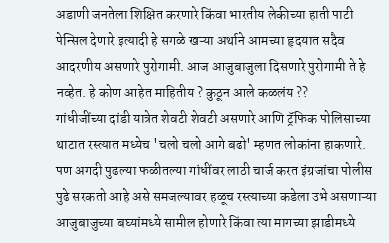अडाणी जनतेला शिक्षित करणारे किंवा भारतीय लेकीच्या हाती पाटी पेन्सिल देणारे इत्यादी हे सगळे खऱ्या अर्थाने आमच्या हृदयात सदैव आदरणीय असणारे पुरोगामी. आज आजुबाजुला दिसणारे पुरोगामी ते हे नव्हेत. हे कोण आहेत माहितीय ? कुठून आले कळलंय ??
गांधीजींच्या दांडी यात्रेत शेवटी शेवटी असणारे आणि ट्रॅफिक पोलिसाच्या थाटात रस्त्यात मध्येच 'चलो चलो आगे बढो' म्हणत लोकांना हाकणारे. पण अगदी पुढल्या फळीतल्या गांधींवर लाठी चार्ज करत इंग्रजांचा पोलीस पुढे सरकतो आहे असे समजल्यावर हळूच रस्त्याच्या कडेला उभे असणाऱ्या आजुबाजुच्या बघ्यांमध्ये सामील होणारे किंवा त्या मागच्या झाडीमध्ये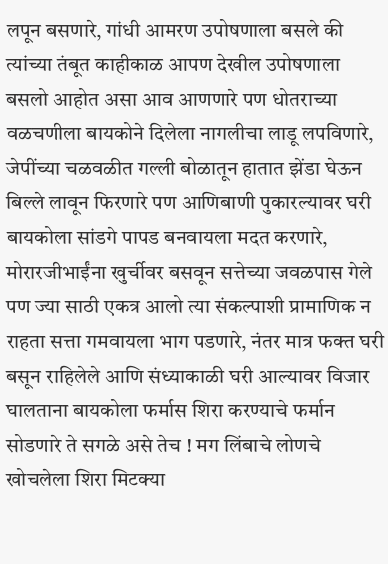लपून बसणारे, गांधी आमरण उपोषणाला बसले की त्यांच्या तंबूत काहीकाळ आपण देखील उपोषणाला बसलो आहोत असा आव आणणारे पण धोतराच्या वळचणीला बायकोने दिलेला नागलीचा लाडू लपविणारे, जेपींच्या चळवळीत गल्ली बोळातून हातात झेंडा घेऊन बिल्ले लावून फिरणारे पण आणिबाणी पुकारल्यावर घरी बायकोला सांडगे पापड बनवायला मदत करणारे, मोरारजीभाईंना खुर्चीवर बसवून सत्तेच्या जवळपास गेले पण ज्या साठी एकत्र आलो त्या संकल्पाशी प्रामाणिक न राहता सत्ता गमवायला भाग पडणारे, नंतर मात्र फक्त घरी बसून राहिलेले आणि संध्याकाळी घरी आल्यावर विजार घालताना बायकोला फर्मास शिरा करण्याचे फर्मान सोडणारे ते सगळे असे तेच ! मग लिंबाचे लोणचे खोचलेला शिरा मिटक्या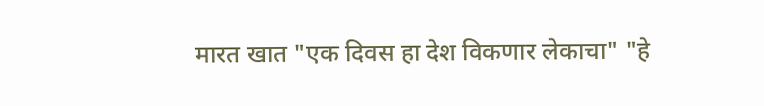मारत खात "एक दिवस हा देश विकणार लेकाचा" "हे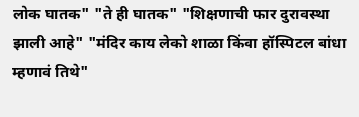लोक घातक" "ते ही घातक" "शिक्षणाची फार दुरावस्था झाली आहे" "मंदिर काय लेको शाळा किंवा हॉस्पिटल बांधा म्हणावं तिथे"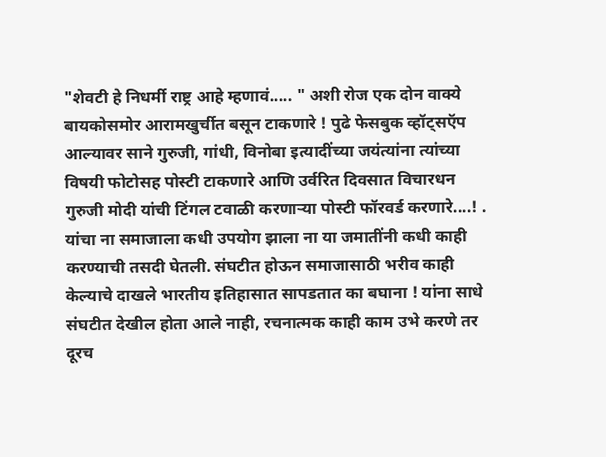"शेवटी हे निधर्मी राष्ट्र आहे म्हणावं..... " अशी रोज एक दोन वाक्ये बायकोसमोर आरामखुर्चीत बसून टाकणारे ! पुढे फेसबुक व्हॉट्सऍप आल्यावर साने गुरुजी, गांधी, विनोबा इत्यादींच्या जयंत्यांना त्यांच्या विषयी फोटोसह पोस्टी टाकणारे आणि उर्वरित दिवसात विचारधन गुरुजी मोदी यांची टिंगल टवाळी करणाऱ्या पोस्टी फॉरवर्ड करणारे....! . यांचा ना समाजाला कधी उपयोग झाला ना या जमातींनी कधी काही करण्याची तसदी घेतली. संघटीत होऊन समाजासाठी भरीव काही केल्याचे दाखले भारतीय इतिहासात सापडतात का बघाना ! यांना साधे संघटीत देखील होता आले नाही, रचनात्मक काही काम उभे करणे तर दूरच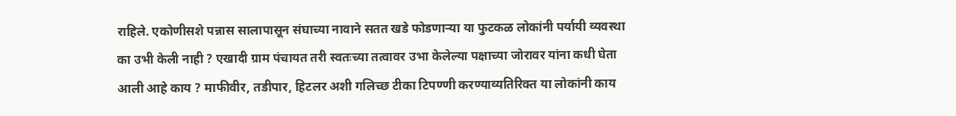राहिले. एकोणीसशे पन्नास सालापासून संघाच्या नावाने सतत खडे फोडणाऱ्या या फुटकळ लोकांनी पर्यायी व्यवस्था का उभी केली नाही ? एखादी ग्राम पंचायत तरी स्वतःच्या तत्वावर उभा केलेल्या पक्षाच्या जोरावर यांना कधी घेता आली आहे काय ? माफीवीर, तडीपार, हिटलर अशी गलिच्छ टीका टिपण्णी करण्याव्यतिरिक्त या लोकांनी काय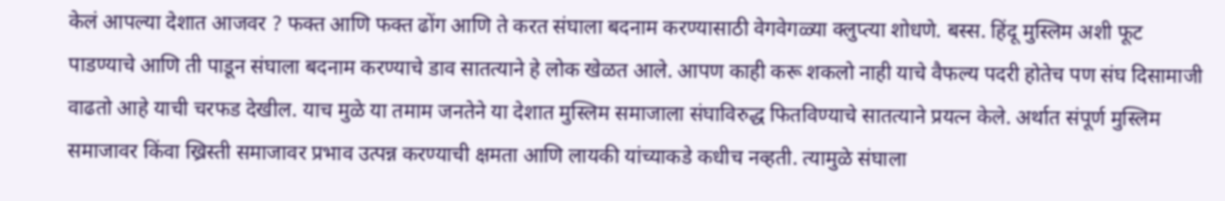केलं आपल्या देशात आजवर ? फक्त आणि फक्त ढोंग आणि ते करत संघाला बदनाम करण्यासाठी वेगवेगळ्या क्लुप्त्या शोधणे. बस्स. हिंदू मुस्लिम अशी फूट पाडण्याचे आणि ती पाडून संघाला बदनाम करण्याचे डाव सातत्याने हे लोक खेळत आले. आपण काही करू शकलो नाही याचे वैफल्य पदरी होतेच पण संघ दिसामाजी वाढतो आहे याची चरफड देखील. याच मुळे या तमाम जनतेने या देशात मुस्लिम समाजाला संघाविरुद्ध फितविण्याचे सातत्याने प्रयत्न केले. अर्थात संपूर्ण मुस्लिम समाजावर किंवा ख्रिस्ती समाजावर प्रभाव उत्पन्न करण्याची क्षमता आणि लायकी यांच्याकडे कधीच नव्हती. त्यामुळे संघाला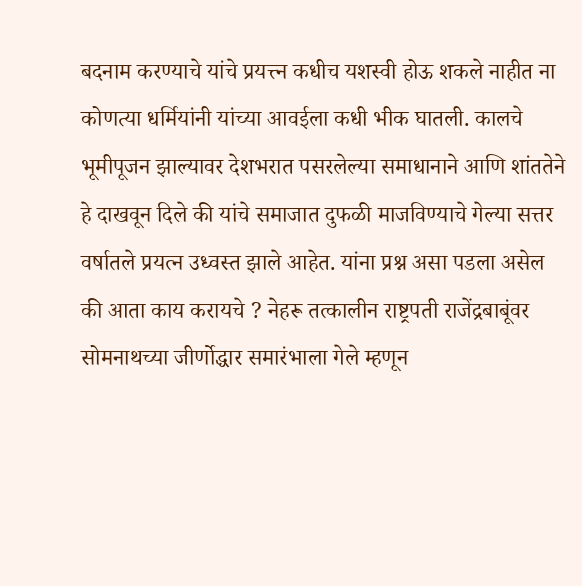बदनाम करण्याचे यांचे प्रयत्त्न कधीच यशस्वी होऊ शकले नाहीत ना कोणत्या धर्मियांनी यांच्या आवईला कधी भीक घातली. कालचे भूमीपूजन झाल्यावर देशभरात पसरलेल्या समाधानाने आणि शांततेने हे दाखवून दिले की यांचे समाजात दुफळी माजविण्याचे गेल्या सत्तर वर्षातले प्रयत्न उध्वस्त झाले आहेत. यांना प्रश्न असा पडला असेल की आता काय करायचे ? नेहरू तत्कालीन राष्ट्रपती राजेंद्रबाबूंवर सोमनाथच्या जीर्णोद्धार समारंभाला गेले म्हणून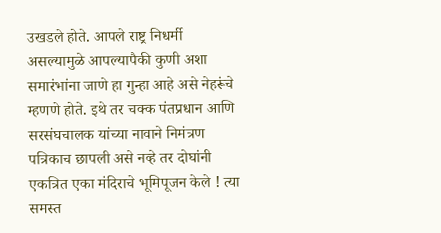उखडले होते. आपले राष्ट्र निधर्मी असल्यामुळे आपल्यापैकी कुणी अशा समारंभांना जाणे हा गुन्हा आहे असे नेहरूंचे म्हणणे होते. इथे तर चक्क पंतप्रधान आणि सरसंघचालक यांच्या नावाने निमंत्रण पत्रिकाच छापली असे नव्हे तर दोघांनी एकत्रित एका मंदिराचे भूमिपूजन केले ! त्या समस्त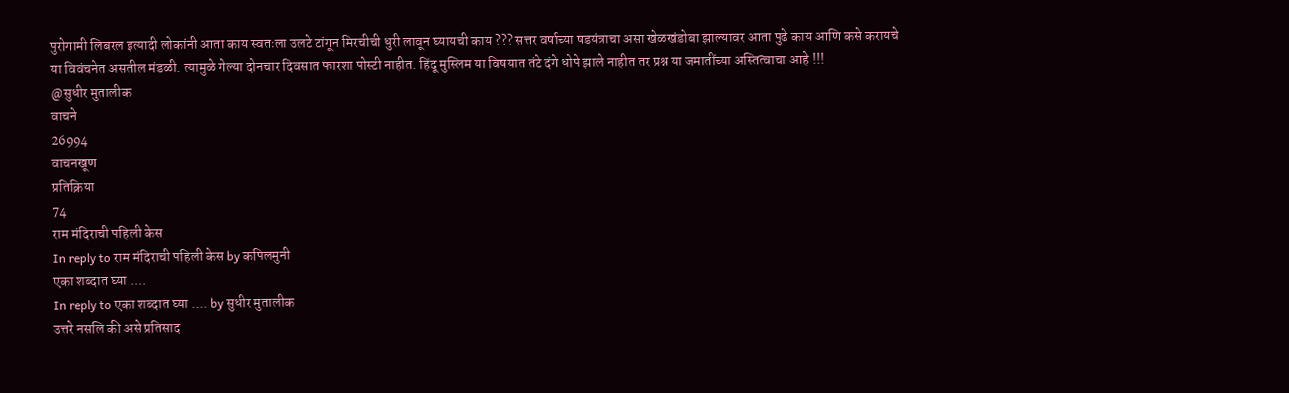पुरोगामी लिबरल इत्यादी लोकांनी आता काय स्वतःला उलटे टांगून मिरचीची धुरी लावून घ्यायची काय ??? सत्तर वर्षाच्या षडयंत्राचा असा खेळखंडोबा झाल्यावर आता पुढे काय आणि कसे करायचे या विवंचनेत असतील मंडळी. त्यामुळे गेल्या दोनचार दिवसात फारशा पोस्टी नाहीत. हिंदू मुस्लिम या विषयात तंटे दंगे धोपे झाले नाहीत तर प्रश्न या जमातींच्या अस्तित्वाचा आहे !!!
@सुधीर मुतालीक
वाचने
26994
वाचनखूण
प्रतिक्रिया
74
राम मंदिराची पहिली केस
In reply to राम मंदिराची पहिली केस by कपिलमुनी
एका शब्दात घ्या ....
In reply to एका शब्दात घ्या .... by सुधीर मुतालीक
उत्तरे नसलि की असे प्रतिसाद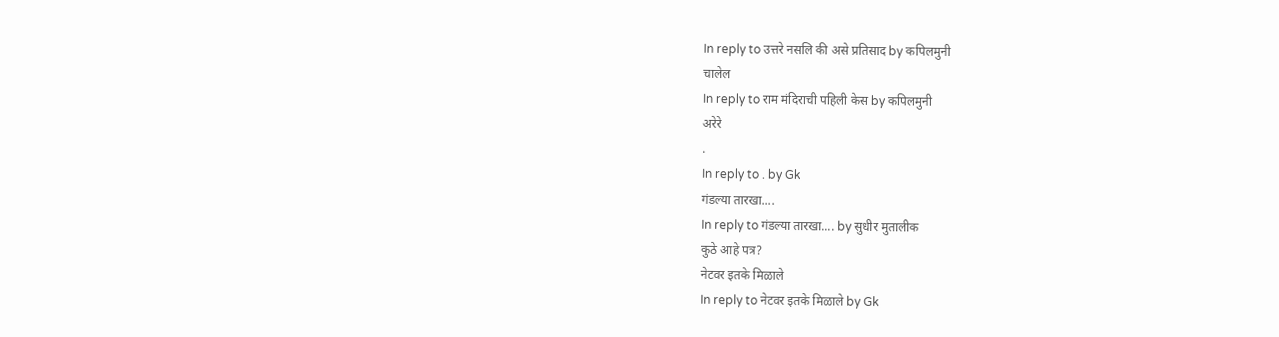In reply to उत्तरे नसलि की असे प्रतिसाद by कपिलमुनी
चालेल
In reply to राम मंदिराची पहिली केस by कपिलमुनी
अरेरे
.
In reply to . by Gk
गंडल्या तारखा....
In reply to गंडल्या तारखा.... by सुधीर मुतालीक
कुठे आहे पत्र?
नेटवर इतके मिळाले
In reply to नेटवर इतके मिळाले by Gk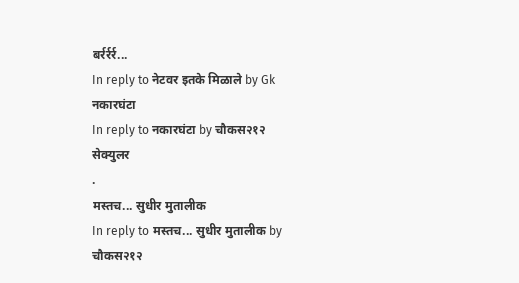बर्रर्रर्र...
In reply to नेटवर इतके मिळाले by Gk
नकारघंटा
In reply to नकारघंटा by चौकस२१२
सेक्युलर
.
मस्तच... सुधीर मुतालीक
In reply to मस्तच... सुधीर मुतालीक by चौकस२१२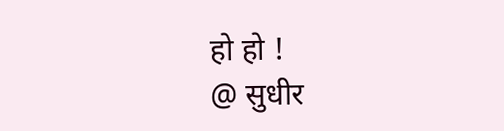हो हो !
@ सुधीर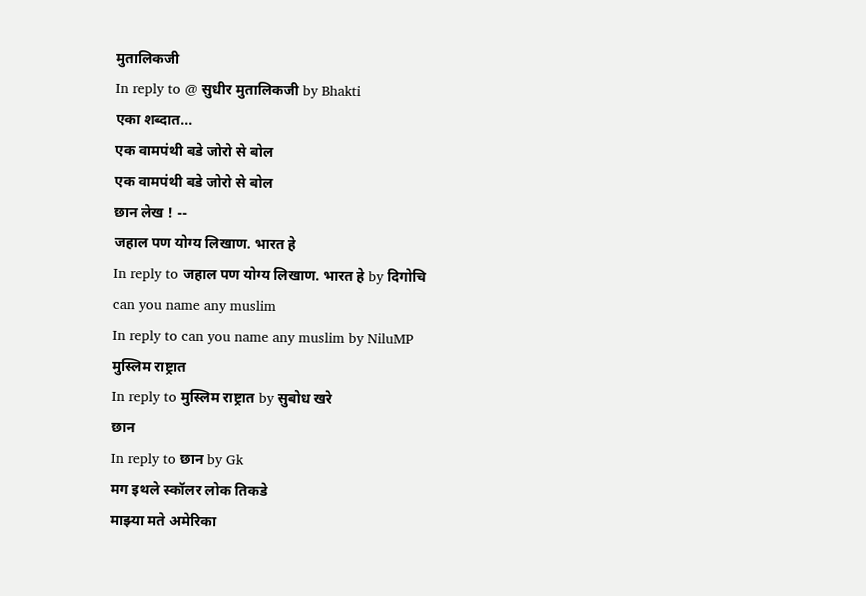मुतालिकजी
In reply to @ सुधीर मुतालिकजी by Bhakti
एका शब्दात...
एक वामपंथी बडे जोरो से बोल
एक वामपंथी बडे जोरो से बोल
छान लेख ! --
जहाल पण योग्य लिखाण. भारत हे
In reply to जहाल पण योग्य लिखाण. भारत हे by दिगोचि
can you name any muslim
In reply to can you name any muslim by NiluMP
मुस्लिम राष्ट्रात
In reply to मुस्लिम राष्ट्रात by सुबोध खरे
छान
In reply to छान by Gk
मग इथले स्कॉलर लोक तिकडे
माझ्या मते अमेरिका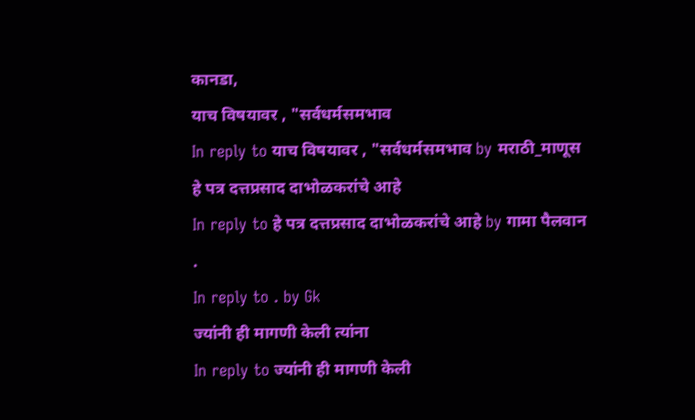कानडा,
याच विषयावर , "सर्वधर्मसमभाव
In reply to याच विषयावर , "सर्वधर्मसमभाव by मराठी_माणूस
हे पत्र दत्तप्रसाद दाभोळकरांचे आहे
In reply to हे पत्र दत्तप्रसाद दाभोळकरांचे आहे by गामा पैलवान
.
In reply to . by Gk
ज्यांनी ही मागणी केली त्यांना
In reply to ज्यांनी ही मागणी केली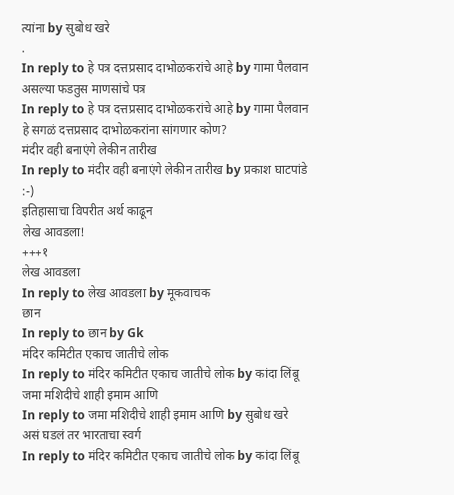त्यांना by सुबोध खरे
.
In reply to हे पत्र दत्तप्रसाद दाभोळकरांचे आहे by गामा पैलवान
असल्या फडतुस माणसांचे पत्र
In reply to हे पत्र दत्तप्रसाद दाभोळकरांचे आहे by गामा पैलवान
हे सगळं दत्तप्रसाद दाभोळकरांना सांगणार कोण?
मंदीर वही बनाएंगे लेकीन तारीख
In reply to मंदीर वही बनाएंगे लेकीन तारीख by प्रकाश घाटपांडे
:-)
इतिहासाचा विपरीत अर्थ काढून
लेख आवडला!
+++१
लेख आवडला
In reply to लेख आवडला by मूकवाचक
छान
In reply to छान by Gk
मंदिर कमिटीत एकाच जातीचे लोक
In reply to मंदिर कमिटीत एकाच जातीचे लोक by कांदा लिंबू
जमा मशिदीचे शाही इमाम आणि
In reply to जमा मशिदीचे शाही इमाम आणि by सुबोध खरे
असं घडलं तर भारताचा स्वर्ग
In reply to मंदिर कमिटीत एकाच जातीचे लोक by कांदा लिंबू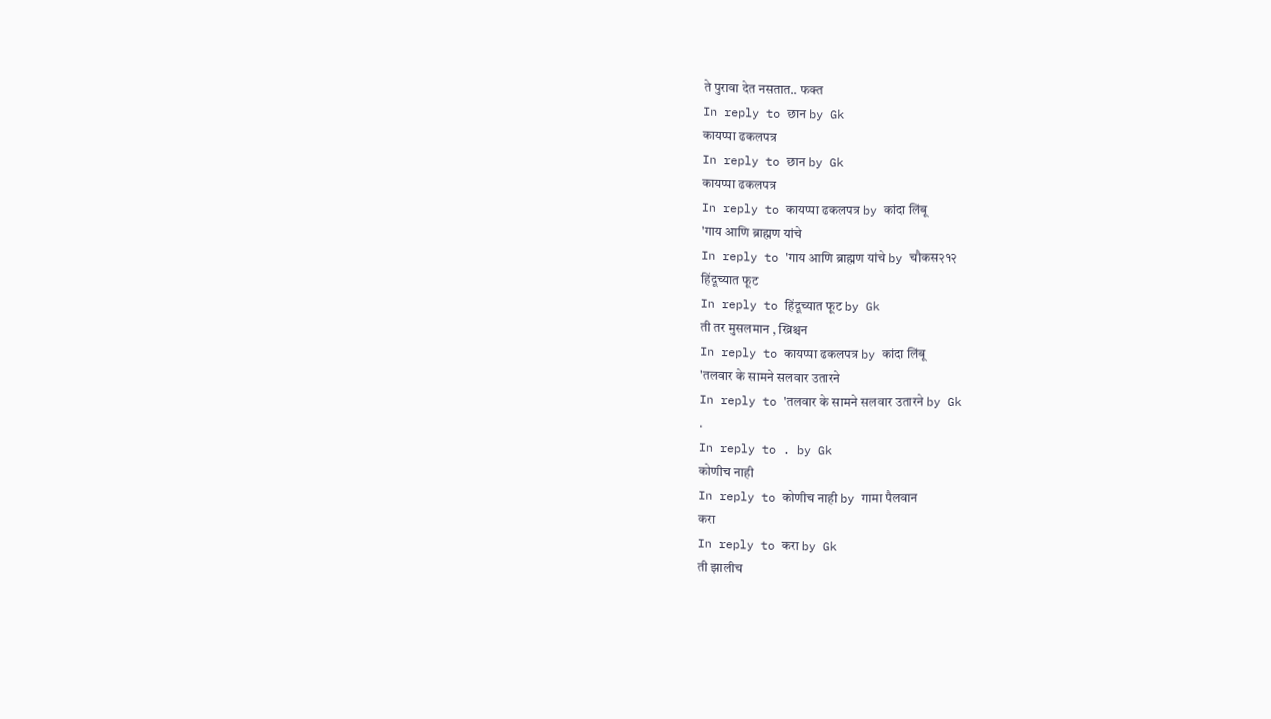ते पुरावा देत नसतात.. फक्त
In reply to छान by Gk
कायप्पा ढकलपत्र
In reply to छान by Gk
कायप्पा ढकलपत्र
In reply to कायप्पा ढकलपत्र by कांदा लिंबू
'गाय आणि ब्राह्मण यांचे
In reply to 'गाय आणि ब्राह्मण यांचे by चौकस२१२
हिंदूच्यात फूट
In reply to हिंदूच्यात फूट by Gk
ती तर मुसलमान , ख्रिश्चन
In reply to कायप्पा ढकलपत्र by कांदा लिंबू
'तलवार के सामने सलवार उतारने
In reply to 'तलवार के सामने सलवार उतारने by Gk
.
In reply to . by Gk
कोणीच नाही
In reply to कोणीच नाही by गामा पैलवान
करा
In reply to करा by Gk
ती झालीच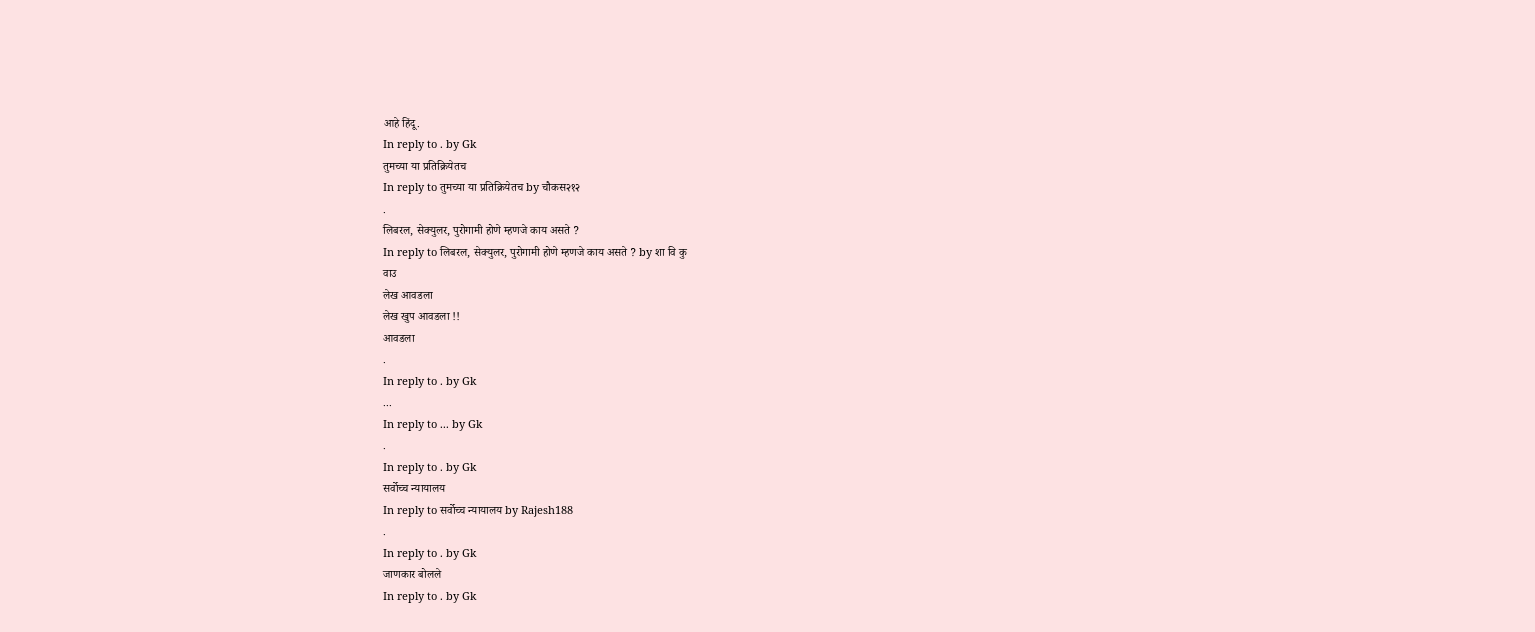आहे हिंदू.
In reply to . by Gk
तुमच्या या प्रतिक्रियेतच
In reply to तुमच्या या प्रतिक्रियेतच by चौकस२१२
.
लिबरल, सेक्युलर, पुरोगामी होणे म्हणजे काय असते ?
In reply to लिबरल, सेक्युलर, पुरोगामी होणे म्हणजे काय असते ? by शा वि कु
वाउ
लेख आवडला
लेख खुप आवडला !!
आवडला
.
In reply to . by Gk
...
In reply to ... by Gk
.
In reply to . by Gk
सर्वोच्च न्यायालय
In reply to सर्वोच्च न्यायालय by Rajesh188
.
In reply to . by Gk
जाणकार बोलले
In reply to . by Gk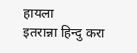हायला
इतरान्ना हिन्दु करा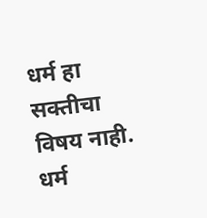धर्म हा सक्तीचा विषय नाही.
धर्म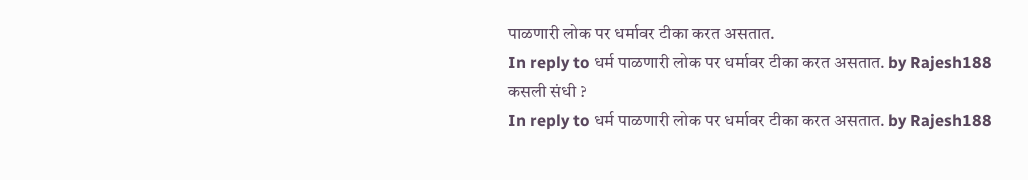पाळणारी लोक पर धर्मावर टीका करत असतात.
In reply to धर्म पाळणारी लोक पर धर्मावर टीका करत असतात. by Rajesh188
कसली संधी ?
In reply to धर्म पाळणारी लोक पर धर्मावर टीका करत असतात. by Rajesh188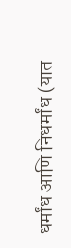धर्मांध आणि निधर्मांध (यात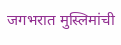जगभरात मुस्लिमांची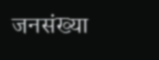जनसंख्या